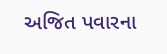અજિત પવારના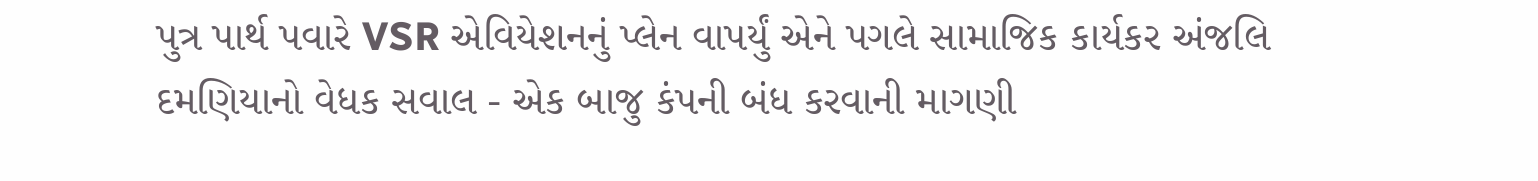પુત્ર પાર્થ પવારે VSR એવિયેશનનું પ્લેન વાપર્યું એને પગલે સામાજિક કાર્યકર અંજલિ દમણિયાનો વેધક સવાલ - એક બાજુ કંપની બંધ કરવાની માગણી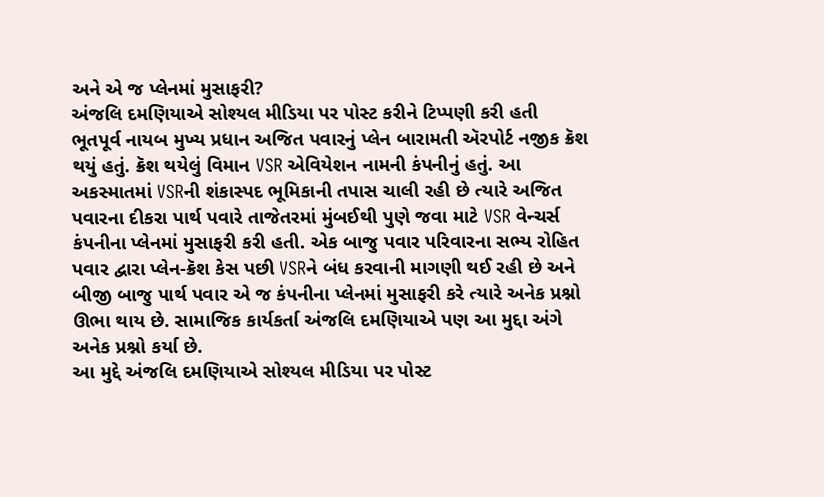અને એ જ પ્લેનમાં મુસાફરી?
અંજલિ દમણિયાએ સોશ્યલ મીડિયા પર પોસ્ટ કરીને ટિપ્પણી કરી હતી
ભૂતપૂર્વ નાયબ મુખ્ય પ્રધાન અજિત પવારનું પ્લેન બારામતી ઍરપોર્ટ નજીક ક્રૅશ થયું હતું. ક્રૅશ થયેલું વિમાન VSR એવિયેશન નામની કંપનીનું હતું. આ અકસ્માતમાં VSRની શંકાસ્પદ ભૂમિકાની તપાસ ચાલી રહી છે ત્યારે અજિત પવારના દીકરા પાર્થ પવારે તાજેતરમાં મુંબઈથી પુણે જવા માટે VSR વેન્ચર્સ કંપનીના પ્લેનમાં મુસાફરી કરી હતી. એક બાજુ પવાર પરિવારના સભ્ય રોહિત પવાર દ્વારા પ્લેન-ક્રૅશ કેસ પછી VSRને બંધ કરવાની માગણી થઈ રહી છે અને બીજી બાજુ પાર્થ પવાર એ જ કંપનીના પ્લેનમાં મુસાફરી કરે ત્યારે અનેક પ્રશ્નો ઊભા થાય છે. સામાજિક કાર્યકર્તા અંજલિ દમણિયાએ પણ આ મુદ્દા અંગે અનેક પ્રશ્નો કર્યા છે.
આ મુદ્દે અંજલિ દમણિયાએ સોશ્યલ મીડિયા પર પોસ્ટ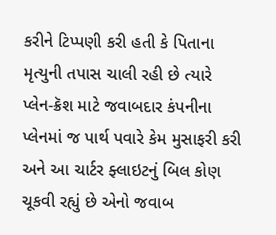કરીને ટિપ્પણી કરી હતી કે પિતાના મૃત્યુની તપાસ ચાલી રહી છે ત્યારે પ્લેન-ક્રૅશ માટે જવાબદાર કંપનીના પ્લેનમાં જ પાર્થ પવારે કેમ મુસાફરી કરી અને આ ચાર્ટર ફ્લાઇટનું બિલ કોણ ચૂકવી રહ્યું છે એનો જવાબ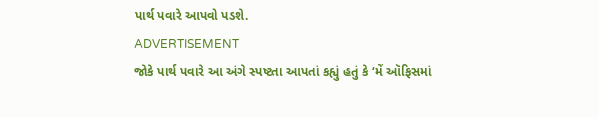પાર્થ પવારે આપવો પડશે.
ADVERTISEMENT
જોકે પાર્થ પવારે આ અંગે સ્પષ્ટતા આપતાં કહ્યું હતું કે ‘મેં ઑફિસમાં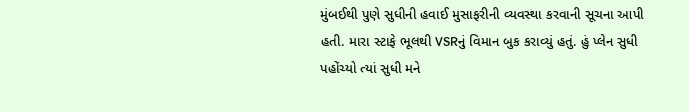મુંબઈથી પુણે સુધીની હવાઈ મુસાફરીની વ્યવસ્થા કરવાની સૂચના આપી હતી. મારા સ્ટાફે ભૂલથી VSRનું વિમાન બુક કરાવ્યું હતું. હું પ્લેન સુધી પહોંચ્યો ત્યાં સુધી મને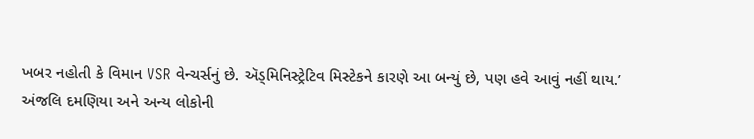ખબર નહોતી કે વિમાન VSR વેન્ચર્સનું છે. ઍડ્મિનિસ્ટ્રેટિવ મિસ્ટેકને કારણે આ બન્યું છે, પણ હવે આવું નહીં થાય.’
અંજલિ દમણિયા અને અન્ય લોકોની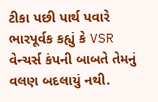ટીકા પછી પાર્થ પવારે ભારપૂર્વક કહ્યું કે VSR વેન્ચર્સ કંપની બાબતે તેમનું વલણ બદલાયું નથી.